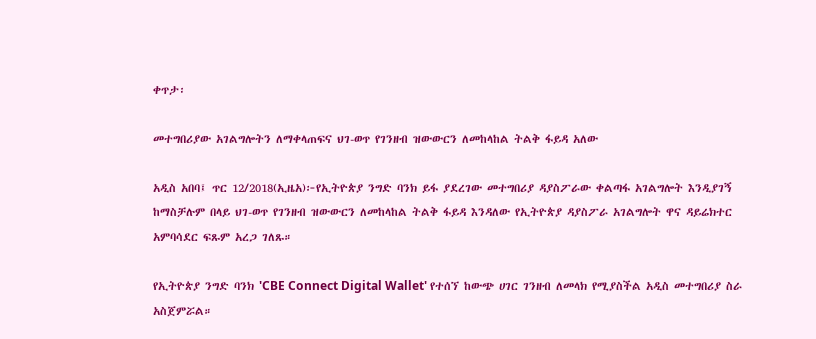ቀጥታ፡

መተግበሪያው አገልግሎትን ለማቀላጠፍና ህገ-ወጥ የገንዘብ ዝውውርን ለመከላከል ትልቅ ፋይዳ አለው

አዲስ አበባ፤ ጥር 12/2018(ኢዜአ)፦የኢትዮጵያ ንግድ ባንክ ይፋ ያደረገው መተግበሪያ ዳያስፖራው ቀልጣፋ አገልግሎት እንዲያገኝ ከማስቻሉም በላይ ህገ-ወጥ የገንዘብ ዝውውርን ለመከላከል ትልቅ ፋይዳ እንዳለው የኢትዮጵያ ዳያስፖራ አገልግሎት ዋና ዳይሬክተር አምባሳደር ፍጹም አረጋ ገለጹ።

የኢትዮጵያ ንግድ ባንክ 'CBE Connect Digital Wallet' የተሰኘ ከውጭ ሀገር ገንዘብ ለመላክ የሚያስችል አዲስ መተግበሪያ ስራ አስጀምሯል።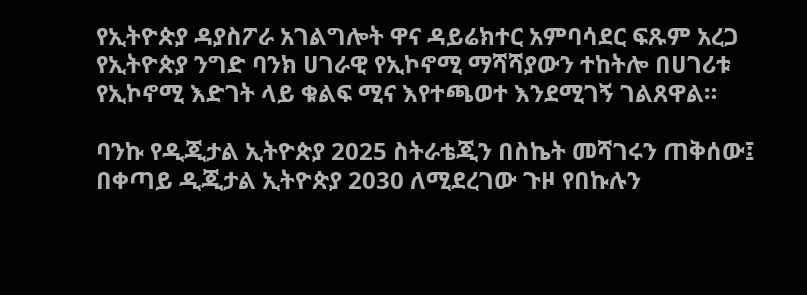የኢትዮጵያ ዳያስፖራ አገልግሎት ዋና ዳይሬክተር አምባሳደር ፍጹም አረጋ የኢትዮጵያ ንግድ ባንክ ሀገራዊ የኢኮኖሚ ማሻሻያውን ተከትሎ በሀገሪቱ የኢኮኖሚ እድገት ላይ ቁልፍ ሚና እየተጫወተ እንደሚገኝ ገልጸዋል።

ባንኩ የዲጂታል ኢትዮጵያ 2025 ስትራቴጂን በስኬት መሻገሩን ጠቅሰው፤ በቀጣይ ዲጂታል ኢትዮጵያ 2030 ለሚደረገው ጉዞ የበኩሉን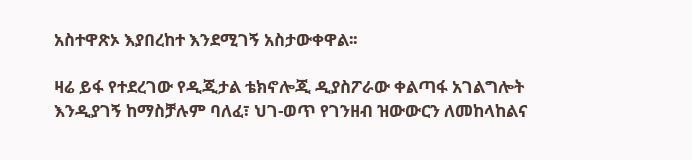አስተዋጽኦ እያበረከተ እንደሚገኝ አስታውቀዋል፡፡

ዛሬ ይፋ የተደረገው የዲጂታል ቴክኖሎጂ ዲያስፖራው ቀልጣፋ አገልግሎት እንዲያገኝ ከማስቻሉም ባለፈ፣ ህገ-ወጥ የገንዘብ ዝውውርን ለመከላከልና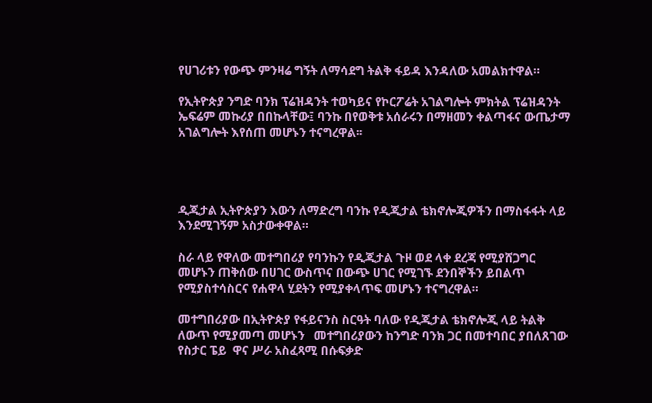የሀገሪቱን የውጭ ምንዛሬ ግኝት ለማሳደግ ትልቅ ፋይዳ እንዳለው አመልክተዋል።

የኢትዮጵያ ንግድ ባንክ ፕሬዝዳንት ተወካይና የኮርፖሬት አገልግሎት ምክትል ፕሬዝዳንት ኤፍሬም መኩሪያ በበኩላቸው፤ ባንኩ በየወቅቱ አሰራሩን በማዘመን ቀልጣፋና ውጤታማ አገልግሎት እየሰጠ መሆኑን ተናግረዋል፡፡




ዲጂታል ኢትዮጵያን እውን ለማድረግ ባንኩ የዲጂታል ቴክኖሎጂዎችን በማስፋፋት ላይ እንደሚገኝም አስታውቀዋል።

ስራ ላይ የዋለው መተግበሪያ የባንኩን የዲጂታል ጉዞ ወደ ላቀ ደረጃ የሚያሸጋግር መሆኑን ጠቅሰው በሀገር ውስጥና በውጭ ሀገር የሚገኙ ደንበኞችን ይበልጥ የሚያስተሳስርና የሐዋላ ሂደትን የሚያቀላጥፍ መሆኑን ተናግረዋል።

መተግበሪያው በኢትዮጵያ የፋይናንስ ስርዓት ባለው የዲጂታል ቴክኖሎጂ ላይ ትልቅ ለውጥ የሚያመጣ መሆኑን   መተግበሪያውን ከንግድ ባንክ ጋር በመተባበር ያበለጸገው የስታር ፔይ  ዋና ሥራ አስፈጻሚ በሱፍቃድ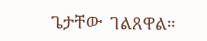ጌታቸው  ገልጸዋል።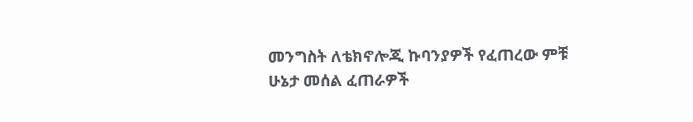መንግስት ለቴክኖሎጂ ኩባንያዎች የፈጠረው ምቹ ሁኔታ መሰል ፈጠራዎች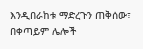እንዲበራከቱ ማድረጉን ጠቅሰው፣ በቀጣይም ሌሎች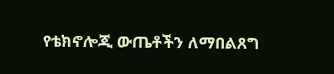የቴክኖሎጂ ውጤቶችን ለማበልጸግ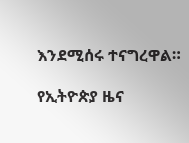እንደሚሰሩ ተናግረዋል።

የኢትዮጵያ ዜና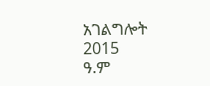አገልግሎት
2015
ዓ.ም